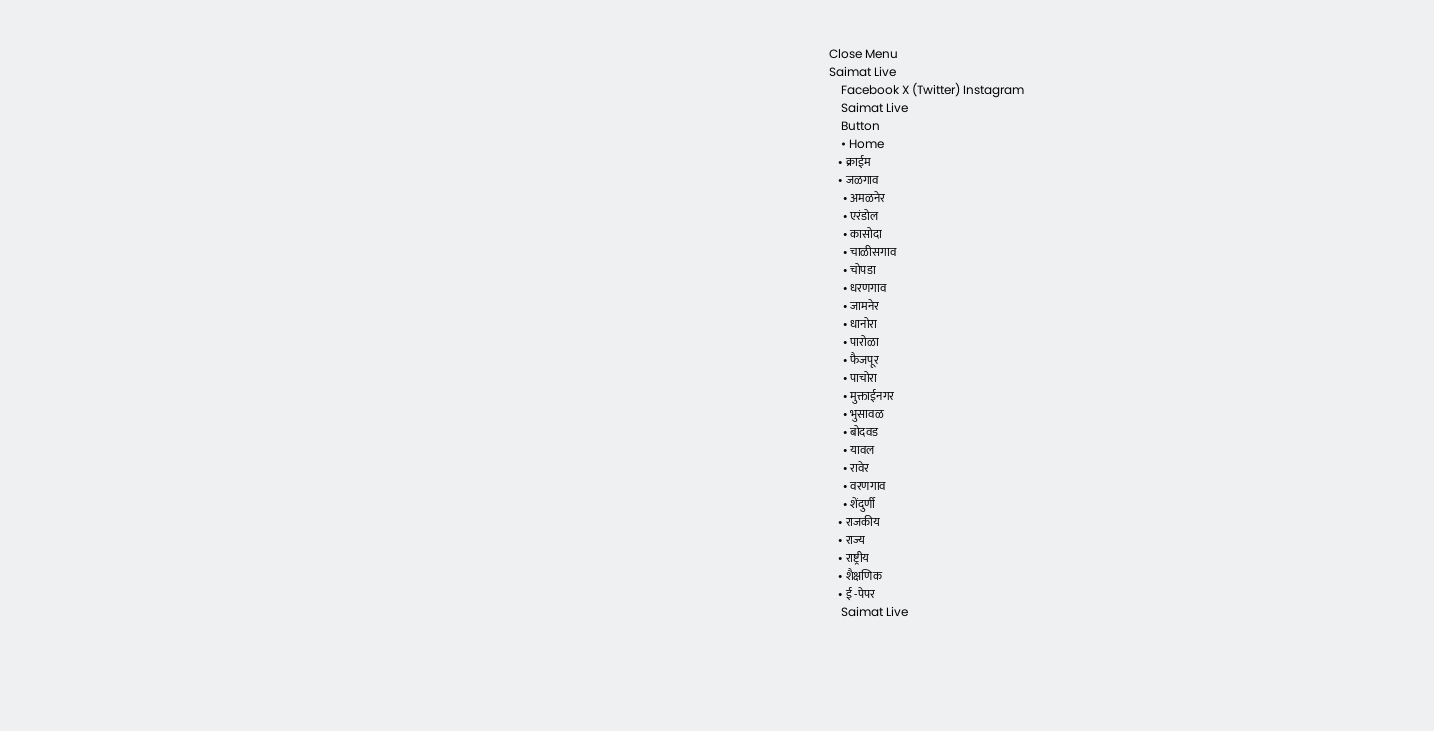Close Menu
Saimat Live
    Facebook X (Twitter) Instagram
    Saimat Live
    Button
    • Home
    • क्राईम
    • जळगाव
      • अमळनेर
      • एरंडोल
      • कासोदा
      • चाळीसगाव
      • चोपडा
      • धरणगाव
      • जामनेर
      • धानोरा
      • पारोळा
      • फैजपूर
      • पाचोरा
      • मुक्ताईनगर
      • भुसावळ
      • बोदवड
      • यावल
      • रावेर
      • वरणगाव
      • शेंदुर्णी
    • राजकीय
    • राज्य
    • राष्ट्रीय
    • शैक्षणिक
    • ई -पेपर
    Saimat Live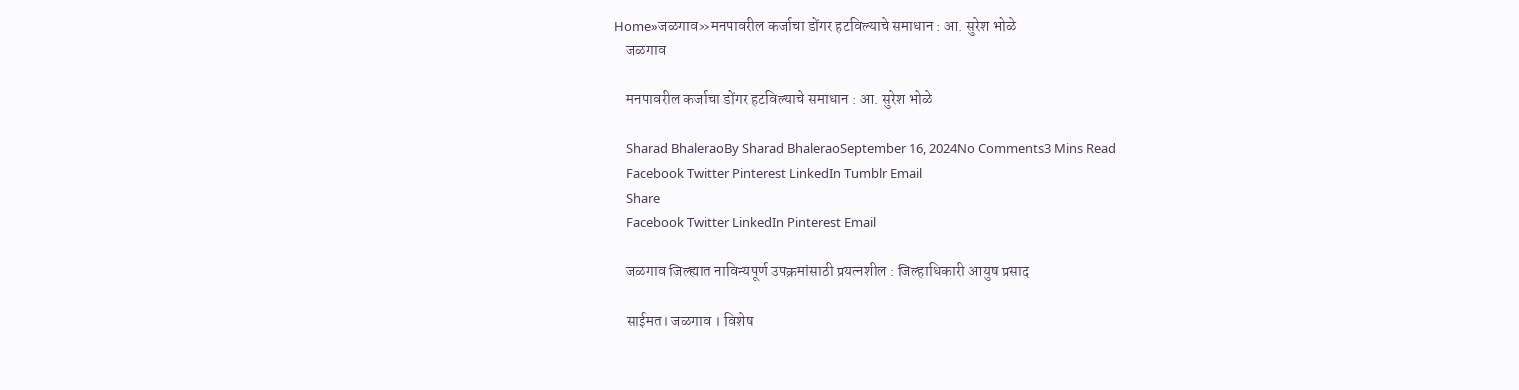Home»जळगाव»मनपावरील कर्जाचा डोंगर हटविल्याचे समाधान : आ. सुरेश भोळे
    जळगाव

    मनपावरील कर्जाचा डोंगर हटविल्याचे समाधान : आ. सुरेश भोळे

    Sharad BhaleraoBy Sharad BhaleraoSeptember 16, 2024No Comments3 Mins Read
    Facebook Twitter Pinterest LinkedIn Tumblr Email
    Share
    Facebook Twitter LinkedIn Pinterest Email

    जळगाव जिल्ह्यात नाविन्यपूर्ण उपक्रमांसाठी प्रयत्नशील : जिल्हाधिकारी आयुष प्रसाद

    साईमत। जळगाव । विशेष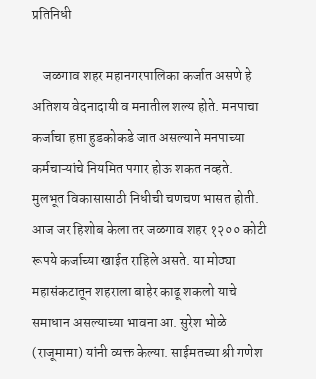प्रतिनिधी

    जळगाव शहर महानगरपालिका कर्जात असणे हे अतिशय वेदनादायी व मनातील शल्य होते. मनपाचा कर्जाचा हप्ता हुडकोकडे जात असल्याने मनपाच्या कर्मचाऱ्यांचे नियमित पगार होऊ शकत नव्हते. मुलभूत विकासासाठी निधीची चणचण भासत होती. आज जर हिशोब केला तर जळगाव शहर १२०० कोटी रूपये कर्जाच्या खाईत राहिले असते. या मोठ्या महासंकटातून शहराला बाहेर काढू शकलो याचे समाधान असल्याच्या भावना आ. सुरेश भोळे (राजूमामा) यांनी व्यक्त केल्या. साईमतच्या श्री गणेश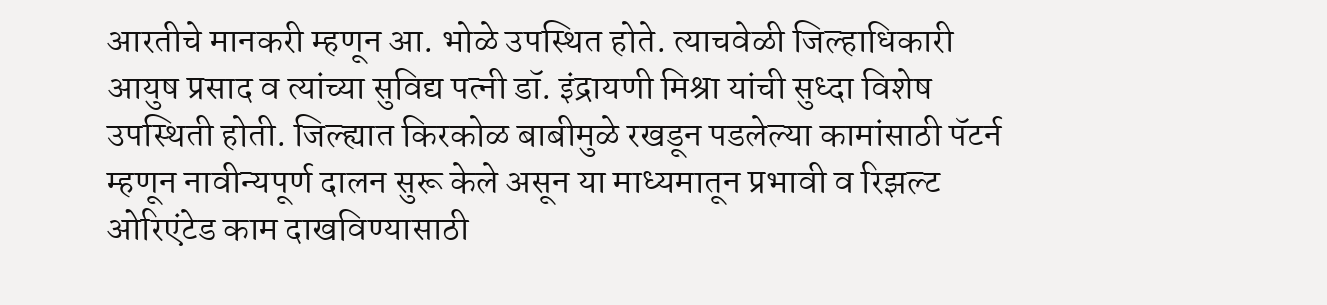आरतीचे मानकरी म्हणून आ. भोळे उपस्थित होते. त्याचवेळी जिल्हाधिकारी आयुष प्रसाद व त्यांच्या सुविद्य पत्नी डॉ. इंद्रायणी मिश्रा यांची सुध्दा विशेष उपस्थिती होती. जिल्ह्यात किरकोळ बाबीमुळे रखडून पडलेल्या कामांसाठी पॅटर्न म्हणून नावीन्यपूर्ण दालन सुरू केले असून या माध्यमातून प्रभावी व रिझल्ट ओरिएंटेड काम दाखविण्यासाठी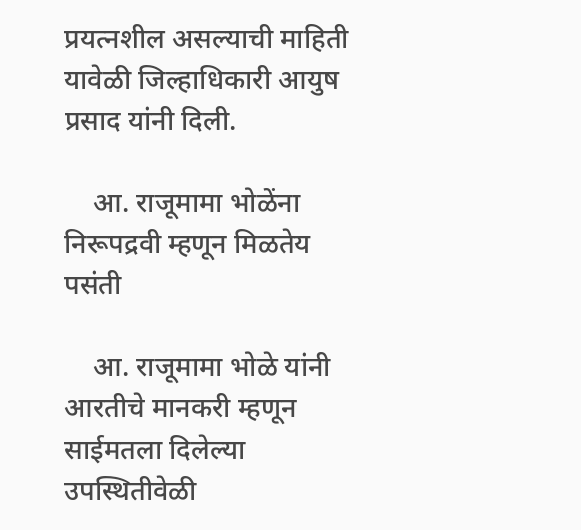प्रयत्नशील असल्याची माहिती यावेळी जिल्हाधिकारी आयुष प्रसाद यांनी दिली.

    आ. राजूमामा भोळेंना निरूपद्रवी म्हणून मिळतेय पसंती

    आ. राजूमामा भोळे यांनी आरतीचे मानकरी म्हणून साईमतला दिलेल्या उपस्थितीवेळी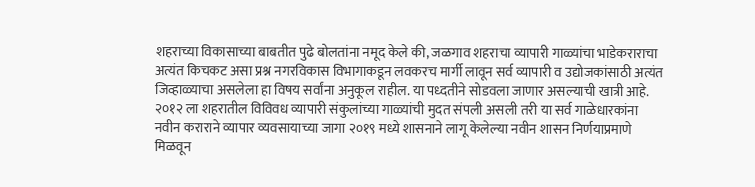शहराच्या विकासाच्या बाबतीत पुढे बोलतांना नमूद केले की, जळगाव शहराचा व्यापारी गाळ्यांचा भाडेकराराचा अत्यंत किचकट असा प्रश्न नगरविकास विभागाकडून लवकरच मार्गी लावून सर्व व्यापारी व उद्योजकांसाठी अत्यंत जिव्हाळ्याचा असलेला हा विषय सर्वांना अनुकूल राहील. या पध्दतीने सोडवला जाणार असल्याची खात्री आहे. २०१२ ला शहरातील विविवध व्यापारी संकुलांच्या गाळ्यांची मुदत संपली असली तरी या सर्व गाळेधारकांना नवीन कराराने व्यापार व्यवसायाच्या जागा २०१९ मध्ये शासनाने लागू केलेल्या नवीन शासन निर्णयाप्रमाणे मिळवून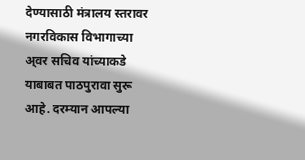देण्यासाठी मंत्रालय स्तरावर नगरविकास विभागाच्या अ्वर सचिव यांच्याकडे याबाबत पाठपुरावा सुरू आहे. दरम्यान आपल्या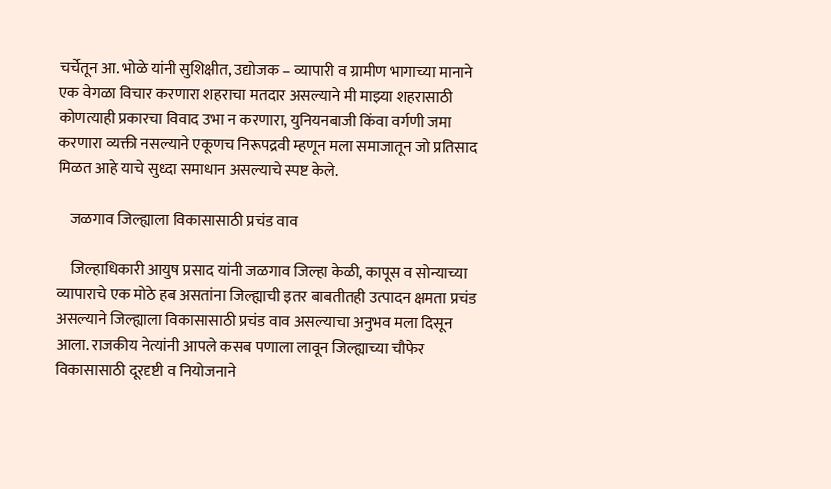चर्चेतून आ. भोळे यांनी सुशिक्षीत, उद्योजक – व्यापारी व ग्रामीण भागाच्या मानाने एक वेगळा विचार करणारा शहराचा मतदार असल्याने मी माझ्या शहरासाठी कोणत्याही प्रकारचा विवाद उभा न करणारा, युनियनबाजी किंवा वर्गणी जमा करणारा व्यक्ती नसल्याने एकूणच निरूपद्रवी म्हणून मला समाजातून जो प्रतिसाद मिळत आहे याचे सुध्दा समाधान असल्याचे स्पष्ट केले.

    जळगाव जिल्ह्याला विकासासाठी प्रचंड वाव

    जिल्हाधिकारी आयुष प्रसाद यांनी जळगाव जिल्हा केळी, कापूस व सोन्याच्या व्यापाराचे एक मोठे हब असतांना जिल्ह्याची इतर बाबतीतही उत्पादन क्षमता प्रचंड असल्याने जिल्ह्याला विकासासाठी प्रचंड वाव असल्याचा अनुभव मला दिसून आला. राजकीय नेत्यांनी आपले कसब पणाला लावून जिल्ह्याच्या चौफेर विकासासाठी दूरदृष्टी व नियोजनाने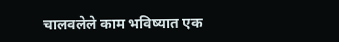चालवलेले काम भविष्यात एक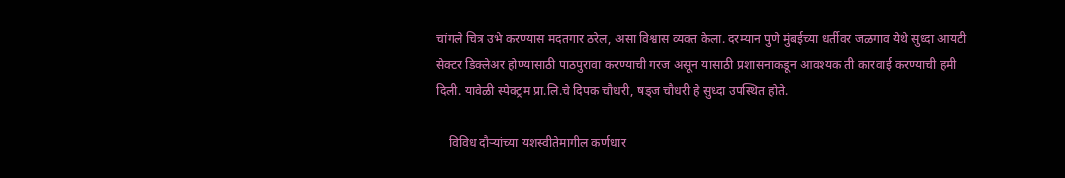चांगले चित्र उभे करण्यास मदतगार ठरेल, असा विश्वास व्यक्त केला. दरम्यान पुणे मुंबईच्या धर्तीवर जळगाव येथे सुध्दा आयटी सेक्टर डिक्लेअर होण्यासाठी पाठपुरावा करण्याची गरज असून यासाठी प्रशासनाकडून आवश्यक ती कारवाई करण्याची हमी दिली. यावेळी स्पेक्ट्रम प्रा.लि.चे दिपक चौधरी, षड्‌ज चौधरी हे सुध्दा उपस्थित होते.

    विविध दौऱ्यांच्या यशस्वीतेमागील कर्णधार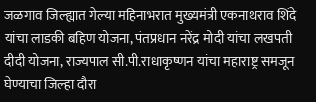जळगाव जिल्ह्यात गेल्या महिनाभरात मुख्यमंत्री एकनाथराव शिंदे यांचा लाडकी बहिण योजना, पंतप्रधान नरेंद्र मोदी यांचा लखपती दीदी योजना, राज्यपाल सी.पी.राधाकृष्णन यांचा महाराष्ट्र समजून घेण्याचा जिल्हा दौरा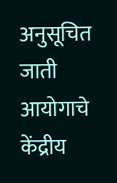अनुसूचित जाती आयोगाचे केंद्रीय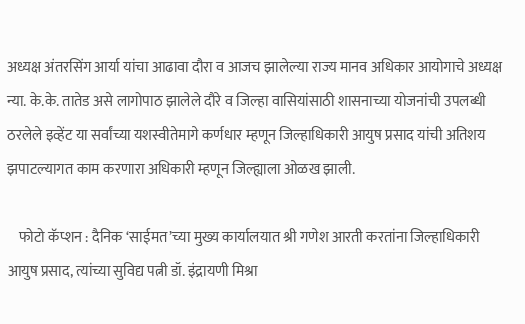अध्यक्ष अंतरसिंग आर्या यांचा आढावा दौरा व आजच झालेल्या राज्य मानव अधिकार आयोगाचे अध्यक्ष न्या. के.के. तातेड असे लागोपाठ झालेले दौरे व जिल्हा वासियांसाठी शासनाच्या योजनांची उपलब्धी ठरलेले इव्हेंट या सर्वांच्या यशस्वीतेमागे कर्णधार म्हणून जिल्हाधिकारी आयुष प्रसाद यांची अतिशय झपाटल्यागत काम करणारा अधिकारी म्हणून जिल्ह्याला ओळख झाली.

    फोटो कॅप्शन : दैनिक ‘साईमत’च्या मुख्य कार्यालयात श्री गणेश आरती करतांना जिल्हाधिकारी आयुष प्रसाद, त्यांच्या सुविद्य पत्नी डॉ. इंद्रायणी मिश्रा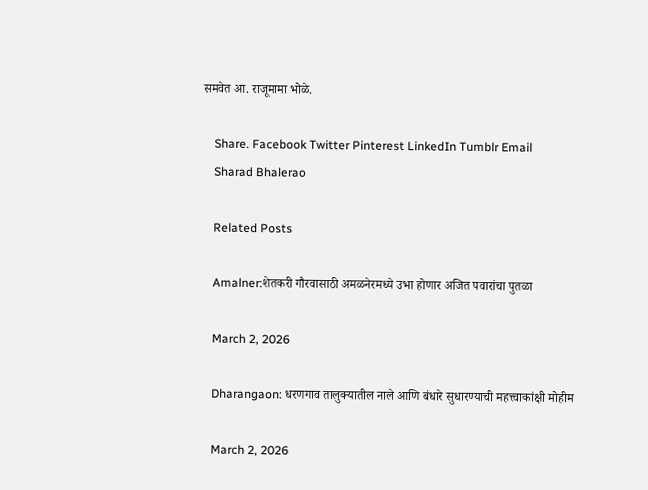समवेत आ. राजूमामा भोळे.

    Share. Facebook Twitter Pinterest LinkedIn Tumblr Email
    Sharad Bhalerao

    Related Posts

    Amalner:शेतकरी गौरवासाठी अमळनेरमध्ये उभा होणार अजित पवारांचा पुतळा

    March 2, 2026

    Dharangaon: धरणगाव तालुक्यातील नाले आणि बंधारे सुधारण्याची महत्त्वाकांक्षी मोहीम

    March 2, 2026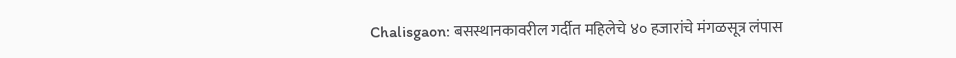Chalisgaon: बसस्थानकावरील गर्दीत महिलेचे ४० हजारांचे मंगळसूत्र लंपास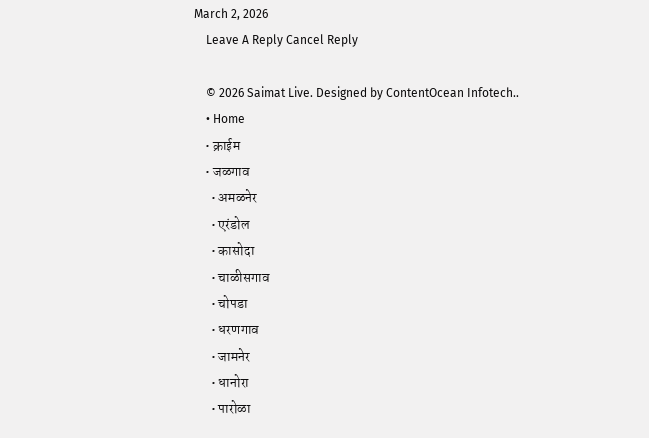March 2, 2026
    Leave A Reply Cancel Reply

    © 2026 Saimat Live. Designed by ContentOcean Infotech..
    • Home
    • क्राईम
    • जळगाव
      • अमळनेर
      • एरंडोल
      • कासोदा
      • चाळीसगाव
      • चोपडा
      • धरणगाव
      • जामनेर
      • धानोरा
      • पारोळा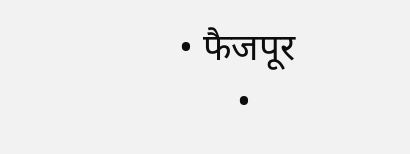• फैजपूर
      •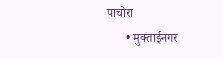पाचोरा
      • मुक्ताईनगर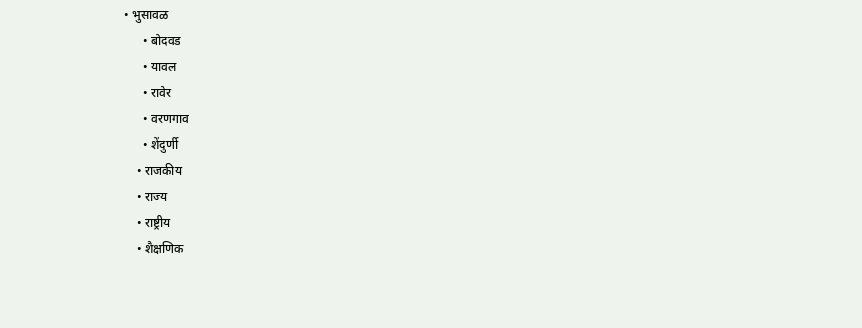• भुसावळ
      • बोदवड
      • यावल
      • रावेर
      • वरणगाव
      • शेंदुर्णी
    • राजकीय
    • राज्य
    • राष्ट्रीय
    • शैक्षणिक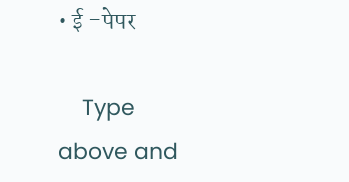• ई -पेपर

    Type above and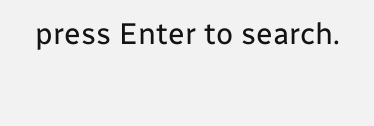press Enter to search.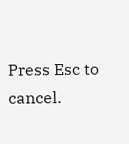Press Esc to cancel.